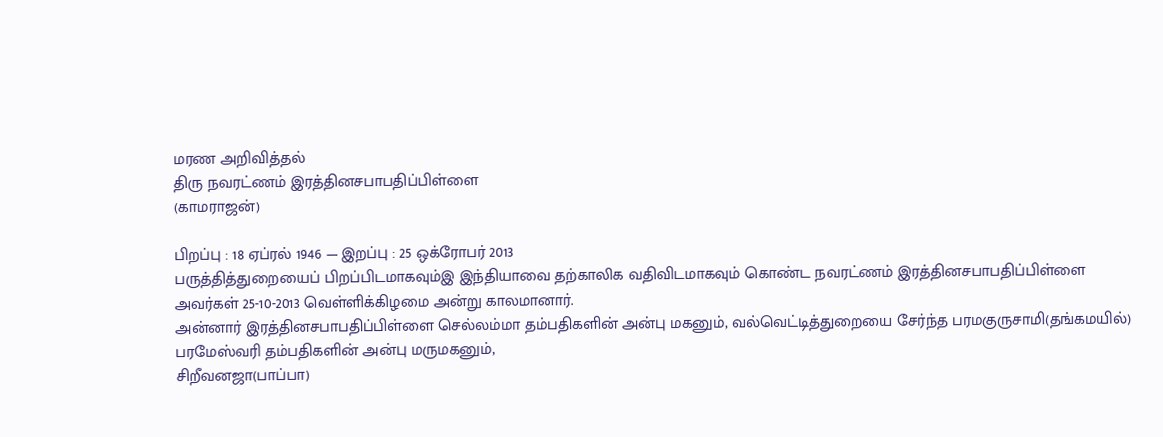மரண அறிவித்தல்
திரு நவரட்ணம் இரத்தினசபாபதிப்பிள்ளை
(காமராஜன்)

பிறப்பு : 18 ஏப்ரல் 1946 — இறப்பு : 25 ஒக்ரோபர் 2013
பருத்தித்துறையைப் பிறப்பிடமாகவும்இ இந்தியாவை தற்காலிக வதிவிடமாகவும் கொண்ட நவரட்ணம் இரத்தினசபாபதிப்பிள்ளை அவர்கள் 25-10-2013 வெள்ளிக்கிழமை அன்று காலமானார்.
அன்னார் இரத்தினசபாபதிப்பிள்ளை செல்லம்மா தம்பதிகளின் அன்பு மகனும், வல்வெட்டித்துறையை சேர்ந்த பரமகுருசாமி(தங்கமயில்) பரமேஸ்வரி தம்பதிகளின் அன்பு மருமகனும்,
சிறீவனஜா(பாப்பா)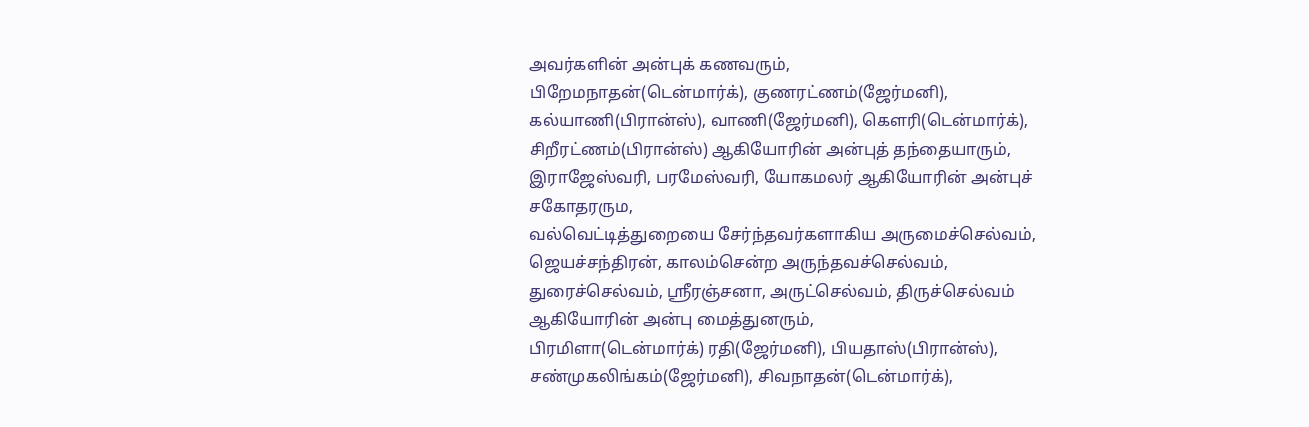அவர்களின் அன்புக் கணவரும்,
பிறேமநாதன்(டென்மார்க்), குணரட்ணம்(ஜேர்மனி), கல்யாணி(பிரான்ஸ்), வாணி(ஜேர்மனி), கௌரி(டென்மார்க்), சிறீரட்ணம்(பிரான்ஸ்) ஆகியோரின் அன்புத் தந்தையாரும்,
இராஜேஸ்வரி, பரமேஸ்வரி, யோகமலர் ஆகியோரின் அன்புச் சகோதரரும,
வல்வெட்டித்துறையை சேர்ந்தவர்களாகிய அருமைச்செல்வம், ஜெயச்சந்திரன், காலம்சென்ற அருந்தவச்செல்வம், துரைச்செல்வம், ஸ்ரீரஞ்சனா, அருட்செல்வம், திருச்செல்வம் ஆகியோரின் அன்பு மைத்துனரும்,
பிரமிளா(டென்மார்க்) ரதி(ஜேர்மனி), பியதாஸ்(பிரான்ஸ்), சண்முகலிங்கம்(ஜேர்மனி), சிவநாதன்(டென்மார்க்),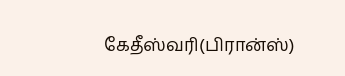கேதீஸ்வரி(பிரான்ஸ்)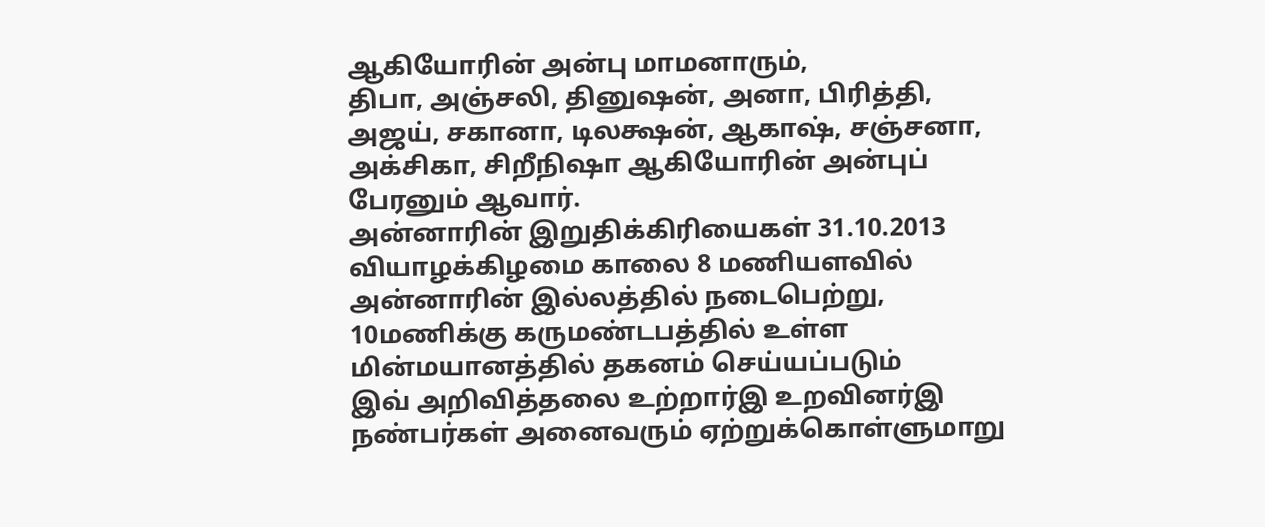ஆகியோரின் அன்பு மாமனாரும்,
திபா, அஞ்சலி, தினுஷன், அனா, பிரித்தி, அஜய், சகானா, டிலக்ஷன், ஆகாஷ், சஞ்சனா, அக்சிகா, சிறீநிஷா ஆகியோரின் அன்புப் பேரனும் ஆவார்.
அன்னாரின் இறுதிக்கிரியைகள் 31.10.2013 வியாழக்கிழமை காலை 8 மணியளவில் அன்னாரின் இல்லத்தில் நடைபெற்று, 10மணிக்கு கருமண்டபத்தில் உள்ள மின்மயானத்தில் தகனம் செய்யப்படும்
இவ் அறிவித்தலை உற்றார்இ உறவினர்இ நண்பர்கள் அனைவரும் ஏற்றுக்கொள்ளுமாறு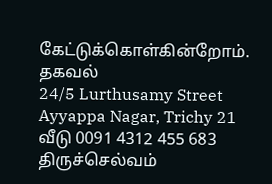கேட்டுக்கொள்கின்றோம்.
தகவல்
24/5 Lurthusamy Street
Ayyappa Nagar, Trichy 21
வீடு 0091 4312 455 683
திருச்செல்வம்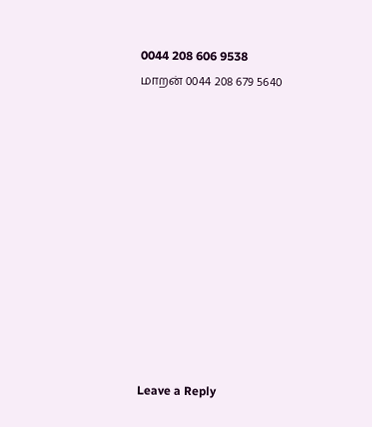0044 208 606 9538
மாறன் 0044 208 679 5640











Leave a Reply